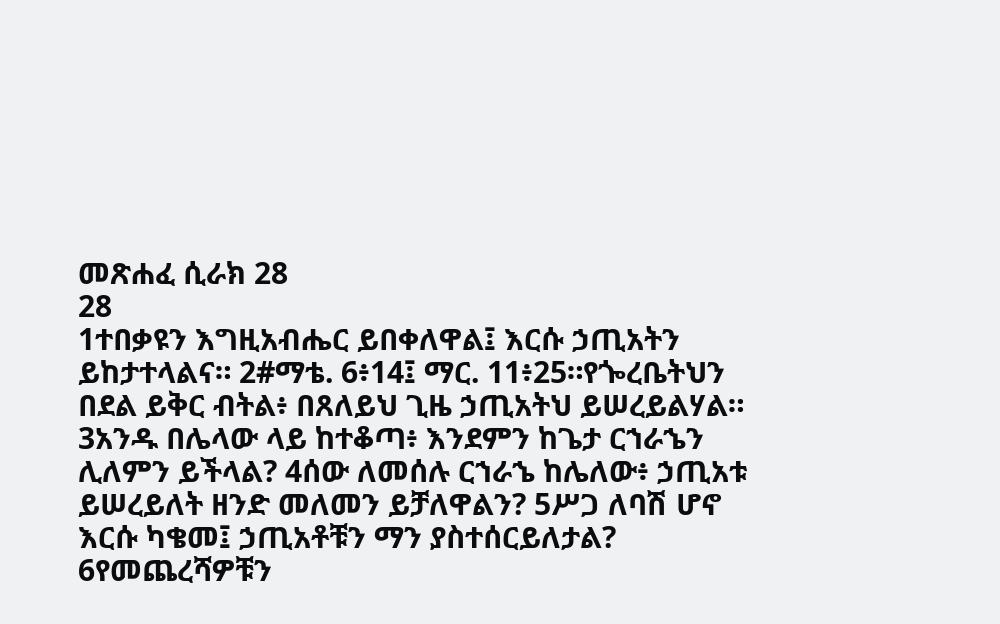መጽሐፈ ሲራክ 28
28
1ተበቃዩን እግዚአብሔር ይበቀለዋል፤ እርሱ ኃጢአትን ይከታተላልና። 2#ማቴ. 6፥14፤ ማር. 11፥25።የጐረቤትህን በደል ይቅር ብትል፥ በጸለይህ ጊዜ ኃጢአትህ ይሠረይልሃል። 3አንዱ በሌላው ላይ ከተቆጣ፥ እንደምን ከጌታ ርኀራኄን ሊለምን ይችላል? 4ሰው ለመሰሉ ርኀራኄ ከሌለው፥ ኃጢአቱ ይሠረይለት ዘንድ መለመን ይቻለዋልን? 5ሥጋ ለባሽ ሆኖ እርሱ ካቄመ፤ ኃጢአቶቹን ማን ያስተሰርይለታል? 6የመጨረሻዎቹን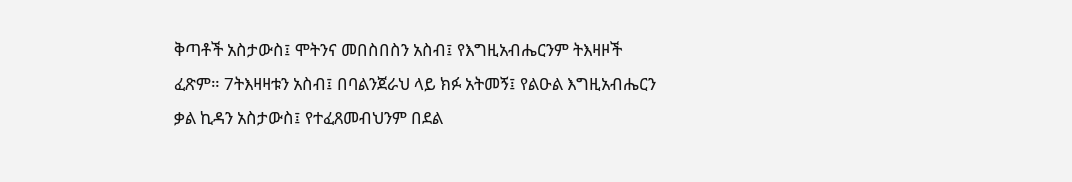ቅጣቶች አስታውስ፤ ሞትንና መበስበስን አስብ፤ የእግዚአብሔርንም ትእዛዞች ፈጽም። 7ትእዛዛቱን አስብ፤ በባልንጀራህ ላይ ክፉ አትመኝ፤ የልዑል እግዚአብሔርን ቃል ኪዳን አስታውስ፤ የተፈጸመብህንም በደል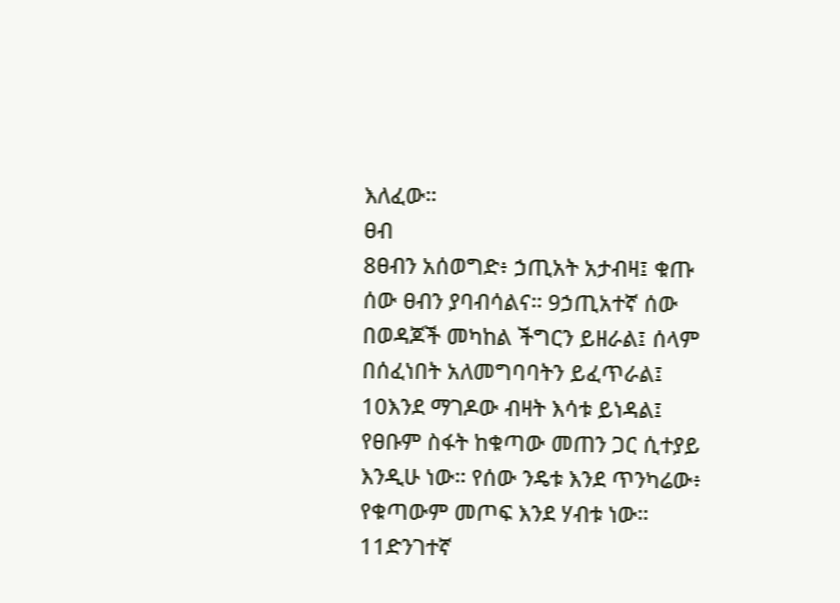እለፈው።
ፀብ
8ፀብን አሰወግድ፥ ኃጢአት አታብዛ፤ ቁጡ ሰው ፀብን ያባብሳልና። 9ኃጢአተኛ ሰው በወዳጆች መካከል ችግርን ይዘራል፤ ሰላም በሰፈነበት አለመግባባትን ይፈጥራል፤ 10እንደ ማገዶው ብዛት እሳቱ ይነዳል፤ የፀቡም ስፋት ከቁጣው መጠን ጋር ሲተያይ እንዲሁ ነው። የሰው ንዴቱ እንደ ጥንካሬው፥ የቁጣውም መጦፍ እንደ ሃብቱ ነው። 11ድንገተኛ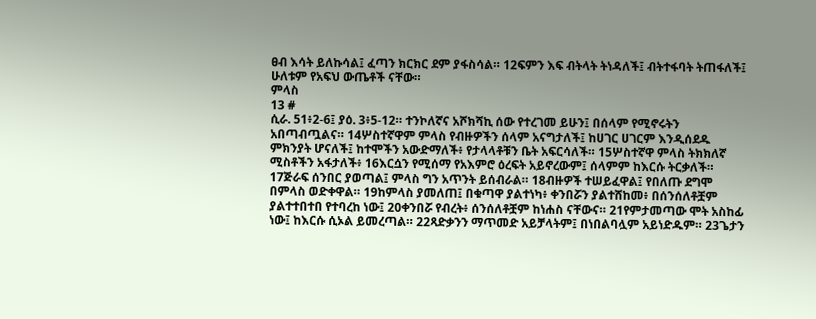ፀብ እሳት ይለኩሳል፤ ፈጣን ክርክር ደም ያፋስሳል። 12ፍምን እፍ ብትላት ትነዳለች፤ ብትተፋባት ትጠፋለች፤ ሁለቱም የአፍህ ውጤቶች ናቸው።
ምላስ
13 #
ሲራ. 51፥2-6፤ ያዕ. 3፥5-12። ተንኮለኛና አሾክሻኪ ሰው የተረገመ ይሁን፤ በሰላም የሚኖሩትን አበጣብጧልና። 14ሦስተኛዋም ምላስ የብዙዎችን ሰላም አናግታለች፤ ከሀገር ሀገርም እንዲሰደዱ ምክንያት ሆናለች፤ ከተሞችን አውድማለች፥ የታላላቶቹን ቤት አፍርሳለች። 15ሦስተኛዋ ምላስ ትክክለኛ ሚስቶችን አፋታለች፥ 16እርሷን የሚሰማ የአእምሮ ዕረፍት አይኖረውም፤ ሰላምም ከእርሱ ትርቃለች። 17ጅራፍ ሰንበር ያወጣል፤ ምላስ ግን አጥንት ይሰብራል። 18ብዙዎች ተሠይፈዋል፤ የበለጡ ደግሞ በምላስ ወድቀዋል። 19ከምላስ ያመለጠ፤ በቁጣዋ ያልተነካ፥ ቀንበሯን ያልተሸከመ፥ በሰንሰለቶቿም ያልተተበተበ የተባረከ ነው፤ 20ቀንበሯ የብረት፥ ሰንሰለቶቿም ከነሐስ ናቸውና። 21የምታመጣው ሞት አስከፊ ነው፤ ከእርሱ ሲኦል ይመረጣል። 22ጻድቃንን ማጥመድ አይቻላትም፤ በነበልባሏም አይነድዱም። 23ጌታን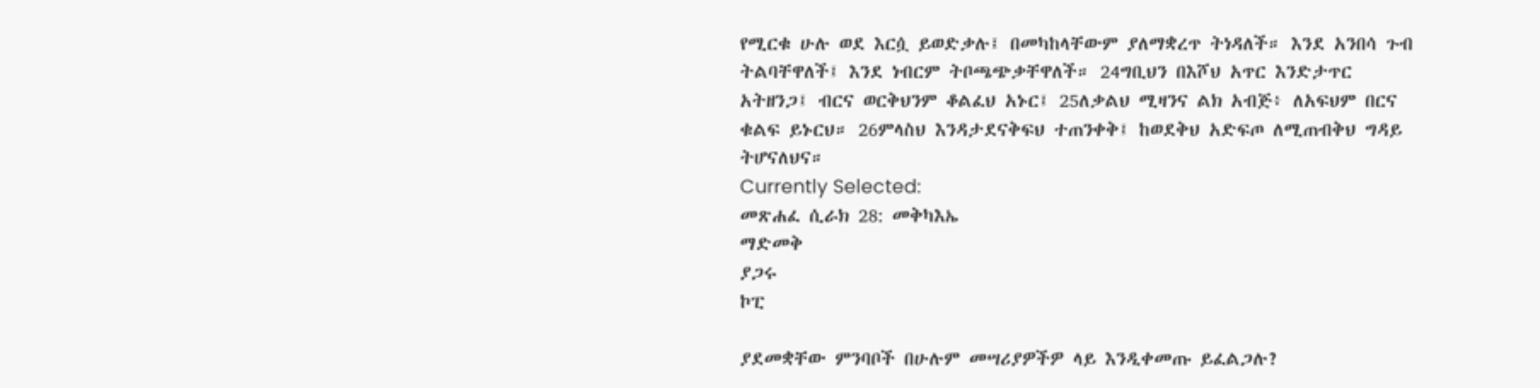የሚርቁ ሁሉ ወደ እርሷ ይወድቃሉ፤ በመካከላቸውም ያለማቋረጥ ትነዳለች። እንደ አንበሳ ጉብ ትልባቸዋለች፤ እንደ ነብርም ትቦጫጭቃቸዋለች። 24ግቢህን በእሾህ አጥር እንድታጥር አትዘንጋ፤ ብርና ወርቅህንም ቆልፈህ አኑር፤ 25ለቃልህ ሚዛንና ልክ አብጅ፥ ለአፍህም በርና ቁልፍ ይኑርህ። 26ምላስህ እንዳታደናቅፍህ ተጠንቀቅ፤ ከወደቅህ አድፍጦ ለሚጠብቅህ ግዳይ ትሆናለህና።
Currently Selected:
መጽሐፈ ሲራክ 28: መቅካእኤ
ማድመቅ
ያጋሩ
ኮፒ

ያደመቋቸው ምንባቦች በሁሉም መሣሪያዎችዎ ላይ እንዲቀመጡ ይፈልጋሉ?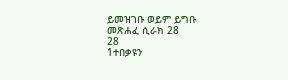ይመዝገቡ ወይም ይግቡ
መጽሐፈ ሲራክ 28
28
1ተበቃዩን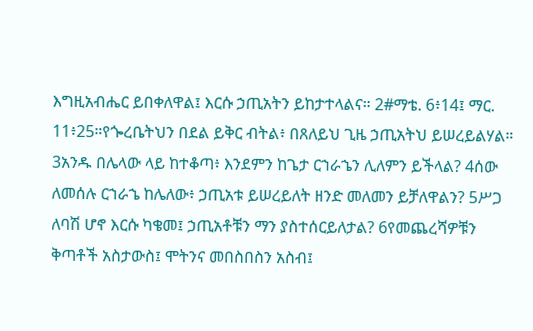እግዚአብሔር ይበቀለዋል፤ እርሱ ኃጢአትን ይከታተላልና። 2#ማቴ. 6፥14፤ ማር. 11፥25።የጐረቤትህን በደል ይቅር ብትል፥ በጸለይህ ጊዜ ኃጢአትህ ይሠረይልሃል። 3አንዱ በሌላው ላይ ከተቆጣ፥ እንደምን ከጌታ ርኀራኄን ሊለምን ይችላል? 4ሰው ለመሰሉ ርኀራኄ ከሌለው፥ ኃጢአቱ ይሠረይለት ዘንድ መለመን ይቻለዋልን? 5ሥጋ ለባሽ ሆኖ እርሱ ካቄመ፤ ኃጢአቶቹን ማን ያስተሰርይለታል? 6የመጨረሻዎቹን ቅጣቶች አስታውስ፤ ሞትንና መበስበስን አስብ፤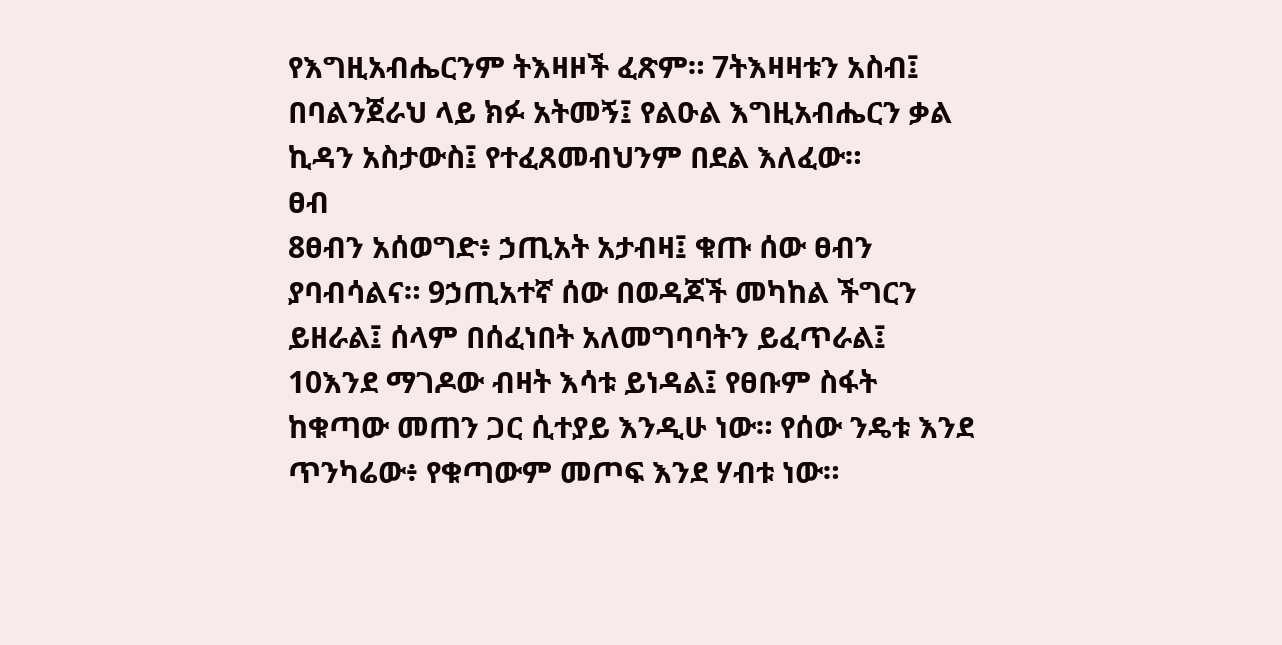የእግዚአብሔርንም ትእዛዞች ፈጽም። 7ትእዛዛቱን አስብ፤ በባልንጀራህ ላይ ክፉ አትመኝ፤ የልዑል እግዚአብሔርን ቃል ኪዳን አስታውስ፤ የተፈጸመብህንም በደል እለፈው።
ፀብ
8ፀብን አሰወግድ፥ ኃጢአት አታብዛ፤ ቁጡ ሰው ፀብን ያባብሳልና። 9ኃጢአተኛ ሰው በወዳጆች መካከል ችግርን ይዘራል፤ ሰላም በሰፈነበት አለመግባባትን ይፈጥራል፤ 10እንደ ማገዶው ብዛት እሳቱ ይነዳል፤ የፀቡም ስፋት ከቁጣው መጠን ጋር ሲተያይ እንዲሁ ነው። የሰው ንዴቱ እንደ ጥንካሬው፥ የቁጣውም መጦፍ እንደ ሃብቱ ነው።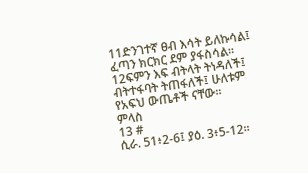11ድንገተኛ ፀብ እሳት ይለኩሳል፤ ፈጣን ክርክር ደም ያፋስሳል። 12ፍምን እፍ ብትላት ትነዳለች፤ ብትተፋባት ትጠፋለች፤ ሁለቱም የአፍህ ውጤቶች ናቸው።
ምላስ
13 #
ሲራ. 51፥2-6፤ ያዕ. 3፥5-12።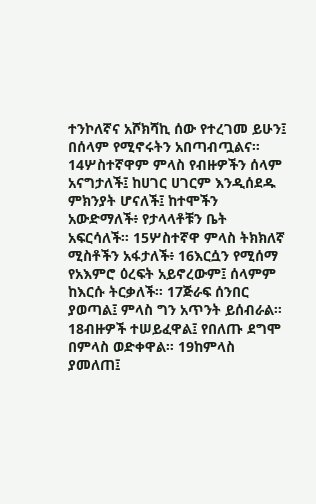ተንኮለኛና አሾክሻኪ ሰው የተረገመ ይሁን፤ በሰላም የሚኖሩትን አበጣብጧልና። 14ሦስተኛዋም ምላስ የብዙዎችን ሰላም አናግታለች፤ ከሀገር ሀገርም እንዲሰደዱ ምክንያት ሆናለች፤ ከተሞችን አውድማለች፥ የታላላቶቹን ቤት አፍርሳለች። 15ሦስተኛዋ ምላስ ትክክለኛ ሚስቶችን አፋታለች፥ 16እርሷን የሚሰማ የአእምሮ ዕረፍት አይኖረውም፤ ሰላምም ከእርሱ ትርቃለች። 17ጅራፍ ሰንበር ያወጣል፤ ምላስ ግን አጥንት ይሰብራል። 18ብዙዎች ተሠይፈዋል፤ የበለጡ ደግሞ በምላስ ወድቀዋል። 19ከምላስ ያመለጠ፤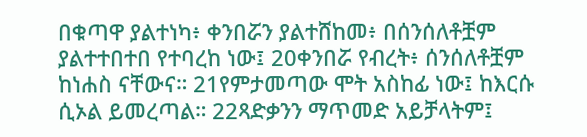በቁጣዋ ያልተነካ፥ ቀንበሯን ያልተሸከመ፥ በሰንሰለቶቿም ያልተተበተበ የተባረከ ነው፤ 20ቀንበሯ የብረት፥ ሰንሰለቶቿም ከነሐስ ናቸውና። 21የምታመጣው ሞት አስከፊ ነው፤ ከእርሱ ሲኦል ይመረጣል። 22ጻድቃንን ማጥመድ አይቻላትም፤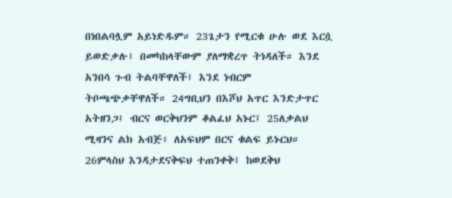በነበልባሏም አይነድዱም። 23ጌታን የሚርቁ ሁሉ ወደ እርሷ ይወድቃሉ፤ በመካከላቸውም ያለማቋረጥ ትነዳለች። እንደ አንበሳ ጉብ ትልባቸዋለች፤ እንደ ነብርም ትቦጫጭቃቸዋለች። 24ግቢህን በእሾህ አጥር እንድታጥር አትዘንጋ፤ ብርና ወርቅህንም ቆልፈህ አኑር፤ 25ለቃልህ ሚዛንና ልክ አብጅ፥ ለአፍህም በርና ቁልፍ ይኑርህ። 26ምላስህ እንዳታደናቅፍህ ተጠንቀቅ፤ ከወደቅህ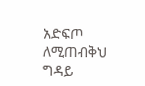አድፍጦ ለሚጠብቅህ ግዳይ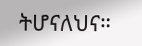ትሆናለህና።